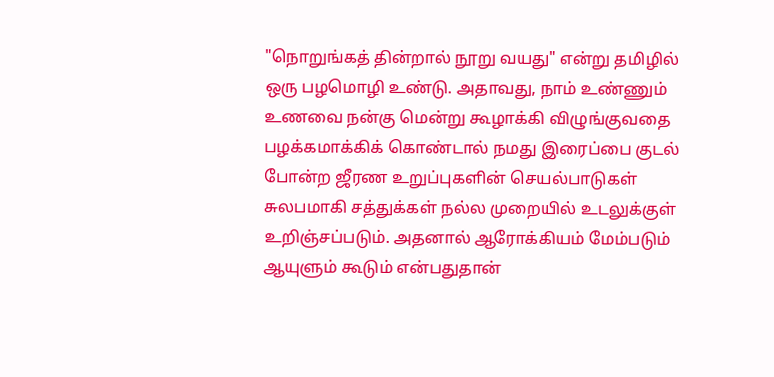"நொறுங்கத் தின்றால் நூறு வயது" என்று தமிழில் ஒரு பழமொழி உண்டு. அதாவது, நாம் உண்ணும் உணவை நன்கு மென்று கூழாக்கி விழுங்குவதை பழக்கமாக்கிக் கொண்டால் நமது இரைப்பை குடல் போன்ற ஜீரண உறுப்புகளின் செயல்பாடுகள் சுலபமாகி சத்துக்கள் நல்ல முறையில் உடலுக்குள் உறிஞ்சப்படும். அதனால் ஆரோக்கியம் மேம்படும் ஆயுளும் கூடும் என்பதுதான்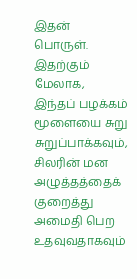இதன் பொருள்.
இதற்கும் மேலாக, இந்தப் பழக்கம் மூளையை சுறு சுறுப்பாக்கவும், சிலரின் மன அழுத்தத்தைக் குறைத்து அமைதி பெற உதவுவதாகவும்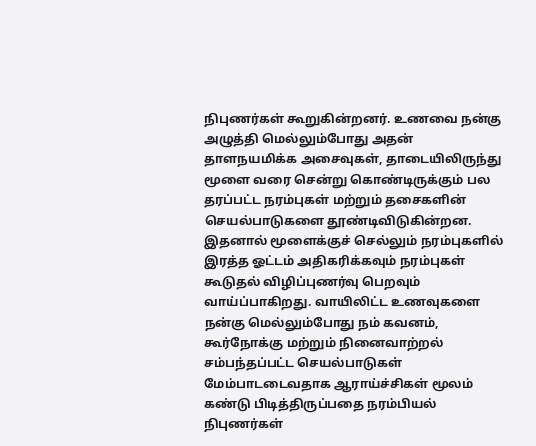நிபுணர்கள் கூறுகின்றனர். உணவை நன்கு அழுத்தி மெல்லும்போது அதன் தாளநயமிக்க அசைவுகள், தாடையிலிருந்து மூளை வரை சென்று கொண்டிருக்கும் பல தரப்பட்ட நரம்புகள் மற்றும் தசைகளின் செயல்பாடுகளை தூண்டிவிடுகின்றன.
இதனால் மூளைக்குச் செல்லும் நரம்புகளில் இரத்த ஓட்டம் அதிகரிக்கவும் நரம்புகள் கூடுதல் விழிப்புணர்வு பெறவும் வாய்ப்பாகிறது. வாயிலிட்ட உணவுகளை நன்கு மெல்லும்போது நம் கவனம், கூர்நோக்கு மற்றும் நினைவாற்றல் சம்பந்தப்பட்ட செயல்பாடுகள் மேம்பாடடைவதாக ஆராய்ச்சிகள் மூலம் கண்டு பிடித்திருப்பதை நரம்பியல் நிபுணர்கள்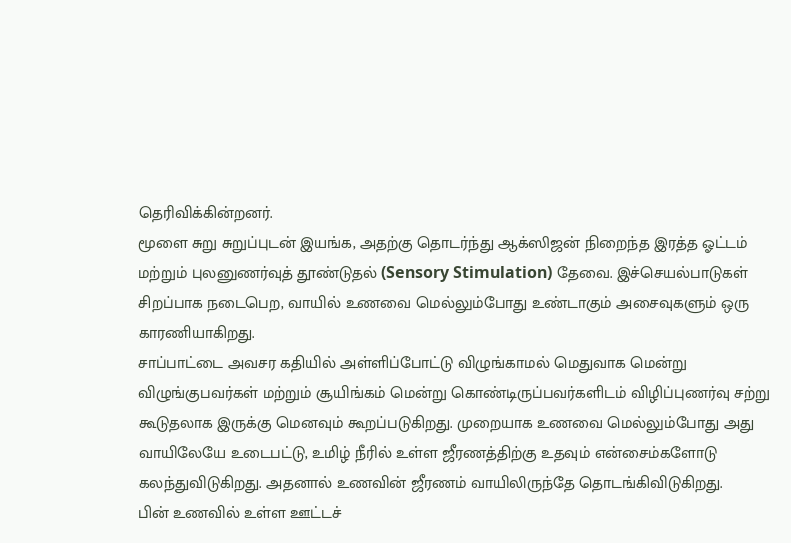தெரிவிக்கின்றனர்.
மூளை சுறு சுறுப்புடன் இயங்க, அதற்கு தொடர்ந்து ஆக்ஸிஜன் நிறைந்த இரத்த ஓட்டம் மற்றும் புலனுணர்வுத் தூண்டுதல் (Sensory Stimulation) தேவை. இச்செயல்பாடுகள் சிறப்பாக நடைபெற, வாயில் உணவை மெல்லும்போது உண்டாகும் அசைவுகளும் ஒரு காரணியாகிறது.
சாப்பாட்டை அவசர கதியில் அள்ளிப்போட்டு விழுங்காமல் மெதுவாக மென்று விழுங்குபவர்கள் மற்றும் சூயிங்கம் மென்று கொண்டிருப்பவர்களிடம் விழிப்புணர்வு சற்று கூடுதலாக இருக்கு மெனவும் கூறப்படுகிறது. முறையாக உணவை மெல்லும்போது அது வாயிலேயே உடைபட்டு, உமிழ் நீரில் உள்ள ஜீரணத்திற்கு உதவும் என்சைம்களோடு கலந்துவிடுகிறது. அதனால் உணவின் ஜீரணம் வாயிலிருந்தே தொடங்கிவிடுகிறது.
பின் உணவில் உள்ள ஊட்டச்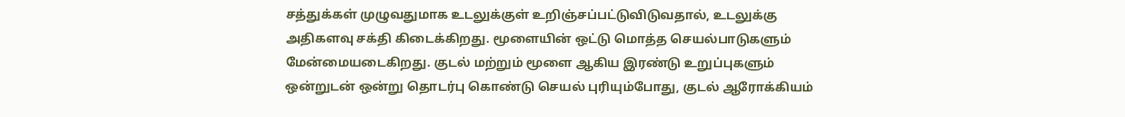சத்துக்கள் முழுவதுமாக உடலுக்குள் உறிஞ்சப்பட்டுவிடுவதால், உடலுக்கு அதிகளவு சக்தி கிடைக்கிறது. மூளையின் ஒட்டு மொத்த செயல்பாடுகளும் மேன்மையடைகிறது. குடல் மற்றும் மூளை ஆகிய இரண்டு உறுப்புகளும் ஒன்றுடன் ஒன்று தொடர்பு கொண்டு செயல் புரியும்போது, குடல் ஆரோக்கியம்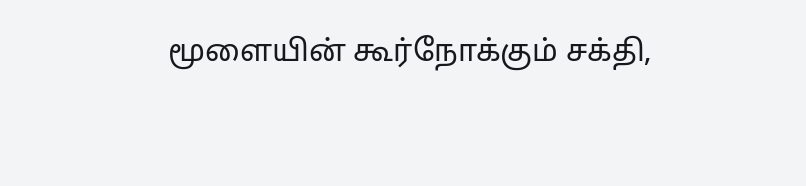மூளையின் கூர்நோக்கும் சக்தி,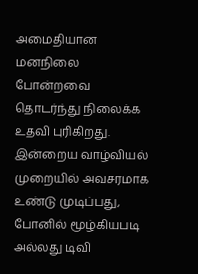அமைதியான மனநிலை போன்றவை தொடர்ந்து நிலைக்க உதவி புரிகிறது.
இன்றைய வாழ்வியல் முறையில் அவசரமாக உண்டு முடிப்பது, போனில் மூழ்கியபடி அல்லது டிவி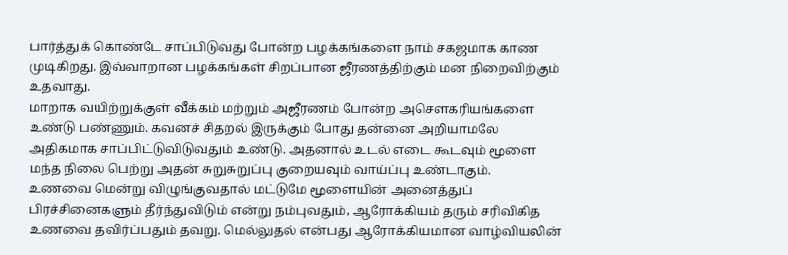பார்த்துக் கொண்டே சாப்பிடுவது போன்ற பழக்கங்களை நாம் சகஜமாக காண முடிகிறது. இவ்வாறான பழக்கங்கள் சிறப்பான ஜீரணத்திற்கும் மன நிறைவிற்கும் உதவாது.
மாறாக வயிற்றுக்குள் வீக்கம் மற்றும் அஜீரணம் போன்ற அசௌகரியங்களை உண்டு பண்ணும். கவனச் சிதறல் இருக்கும் போது தன்னை அறியாமலே அதிகமாக சாப்பிட்டுவிடுவதும் உண்டு. அதனால் உடல் எடை கூடவும் மூளை மந்த நிலை பெற்று அதன் சுறுசுறுப்பு குறையவும் வாய்ப்பு உண்டாகும்.
உணவை மென்று விழுங்குவதால் மட்டுமே மூளையின் அனைத்துப் பிரச்சினைகளும் தீர்ந்துவிடும் என்று நம்புவதும், ஆரோக்கியம் தரும் சரிவிகித உணவை தவிர்ப்பதும் தவறு. மெல்லுதல் என்பது ஆரோக்கியமான வாழ்வியலின்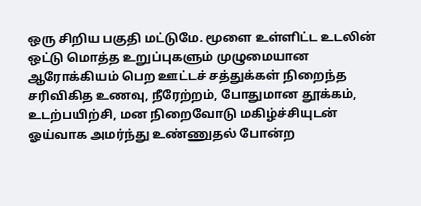ஒரு சிறிய பகுதி மட்டுமே. மூளை உள்ளிட்ட உடலின் ஒட்டு மொத்த உறுப்புகளும் முழுமையான ஆரோக்கியம் பெற ஊட்டச் சத்துக்கள் நிறைந்த சரிவிகித உணவு, நீரேற்றம், போதுமான தூக்கம், உடற்பயிற்சி, மன நிறைவோடு மகிழ்ச்சியுடன் ஓய்வாக அமர்ந்து உண்ணுதல் போன்ற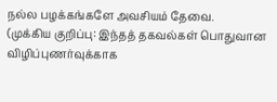நல்ல பழக்கங்களே அவசியம் தேவை.
(முக்கிய குறிப்பு: இந்தத் தகவல்கள் பொதுவான விழிப்புணர்வுக்காக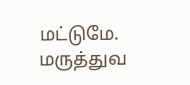மட்டுமே. மருத்துவ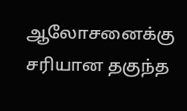ஆலோசனைக்கு சரியான தகுந்த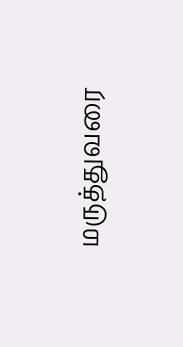மருத்துவரை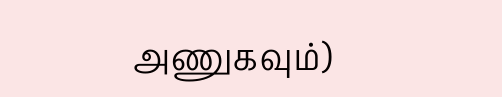அணுகவும்)